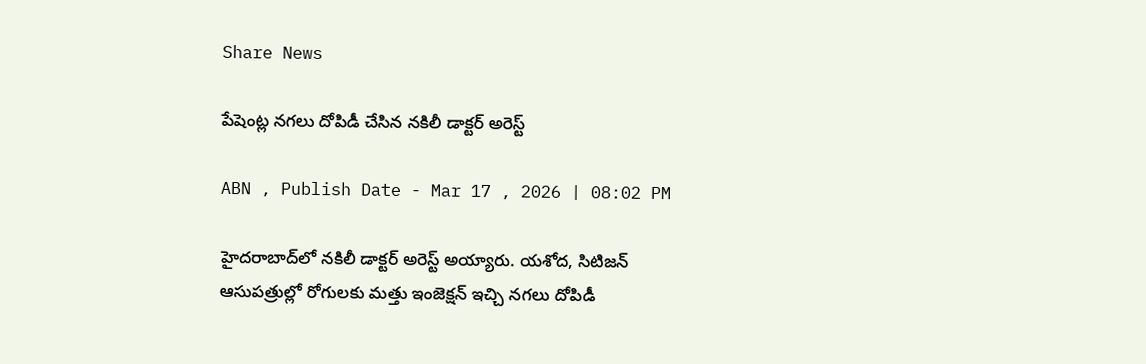Share News

పేషెంట్ల నగలు దోపిడీ చేసిన నకిలీ డాక్టర్‌ అరెస్ట్‌

ABN , Publish Date - Mar 17 , 2026 | 08:02 PM

హైదరాబాద్‌లో నకిలీ డాక్టర్‌ అరెస్ట్‌ అయ్యారు. యశోద, సిటిజన్ ఆసుపత్రుల్లో రోగులకు మత్తు ఇంజెక్షన్ ఇచ్చి నగలు దోపిడీ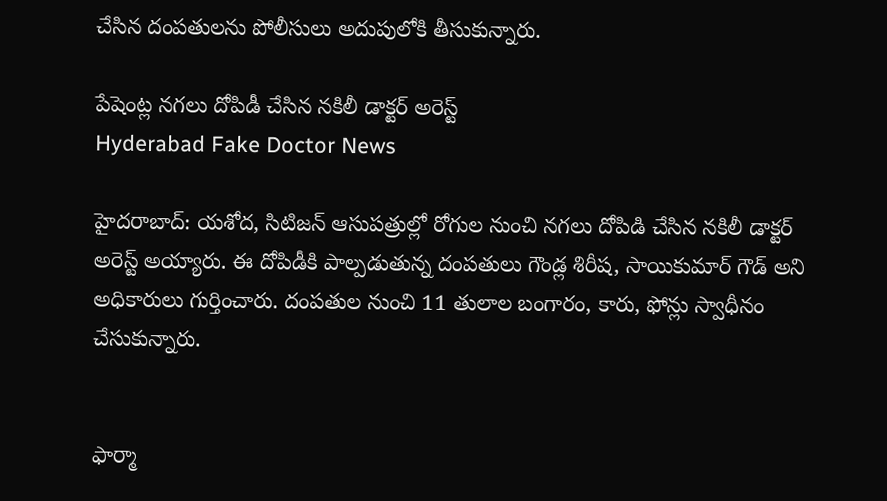చేసిన దంపతులను పోలీసులు అదుపులోకి తీసుకున్నారు.

పేషెంట్ల నగలు దోపిడీ చేసిన నకిలీ డాక్టర్‌ అరెస్ట్‌
Hyderabad Fake Doctor News

హైదరాబాద్‌: యశోద, సిటిజన్ ఆసుపత్రుల్లో రోగుల నుంచి నగలు దోపిడి చేసిన నకిలీ డాక్టర్ అరెస్ట్ అయ్యారు. ఈ దోపిడీకి పాల్పడుతున్న దంపతులు గౌండ్ల శిరీష, సాయికుమార్ గౌడ్ అని అధికారులు గుర్తించారు. దంపతుల నుంచి 11 తులాల బంగారం, కారు, ఫోన్లు స్వాధీనం చేసుకున్నారు.


ఫార్మా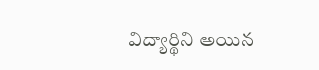విద్యార్థిని అయిన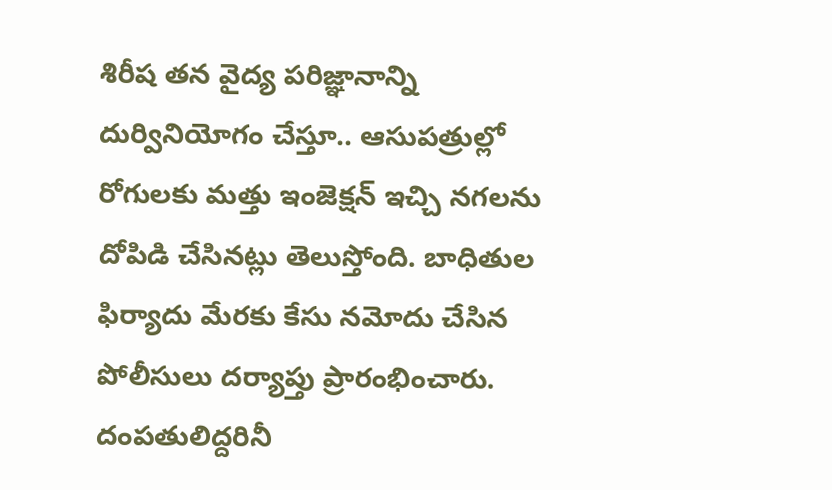శిరీష తన వైద్య పరిజ్ఞానాన్ని దుర్వినియోగం చేస్తూ.. ఆసుపత్రుల్లో రోగులకు మత్తు ఇంజెక్షన్ ఇచ్చి నగలను దోపిడి చేసినట్లు తెలుస్తోంది. బాధితుల ఫిర్యాదు మేరకు కేసు నమోదు చేసిన పోలీసులు దర్యాప్తు ప్రారంభించారు. దంపతులిద్దరినీ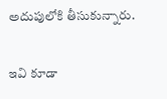అదుపులోకి తీసుకున్నారు.


ఇవి కూడా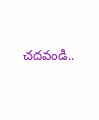చదవండి..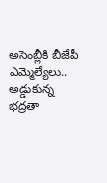అసెంబ్లీకి బీజేపీ ఎమ్మెల్యేలు.. అడ్డుకున్న భద్రతా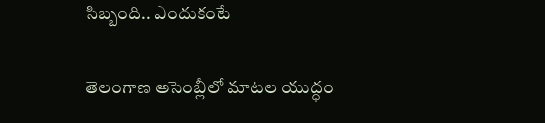సిబ్బంది.. ఎందుకంటే

తెలంగాణ అసెంబ్లీలో మాటల యుద్ధం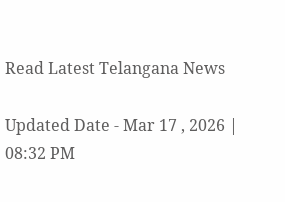Read Latest Telangana News

Updated Date - Mar 17 , 2026 | 08:32 PM